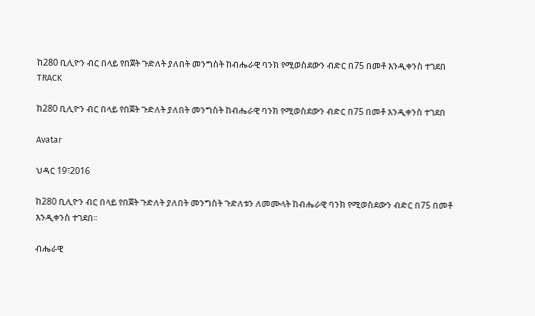ከ280 ቢሊዮን ብር በላይ የበጀት ጉድለት ያለበት መንግስት ከብሔራዊ ባንክ የሚወስደውን ብድር በ75 በመቶ እንዲቀንስ ተገደበ
TRACK

ከ280 ቢሊዮን ብር በላይ የበጀት ጉድለት ያለበት መንግስት ከብሔራዊ ባንክ የሚወስደውን ብድር በ75 በመቶ እንዲቀንስ ተገደበ

Avatar

ህዳር 19፣2016

ከ280 ቢሊዮን ብር በላይ የበጀት ጉድለት ያለበት መንግስት ጉድለቱን ለመሙላት ከብሔራዊ ባንክ የሚወስደውን ብድር በ75 በመቶ እንዲቀንስ ተገደበ፡፡

ብሔራዊ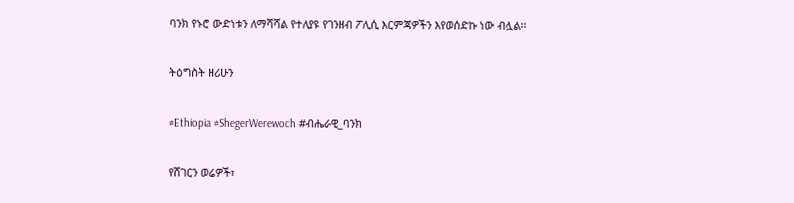ባንክ የኑሮ ውድነቱን ለማሻሻል የተለያዩ የገንዘብ ፖሊሲ እርምጃዎችን እየወሰድኩ ነው ብሏል፡፡

ትዕግስት ዘሪሁን

#Ethiopia #ShegerWerewoch #ብሔራዊ_ባንክ

የሸገርን ወሬዎች፣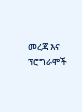መረጃ እና ፕሮግራሞች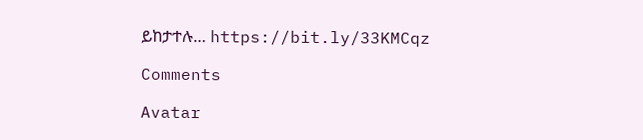ይከታተሉ… https://bit.ly/33KMCqz

Comments

Avatar